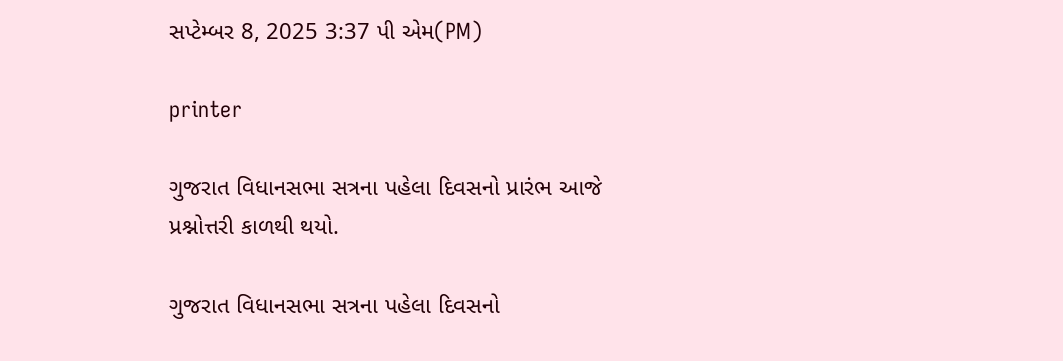સપ્ટેમ્બર 8, 2025 3:37 પી એમ(PM)

printer

ગુજરાત વિધાનસભા સત્રના પહેલા દિવસનો પ્રારંભ આજે પ્રશ્નોત્તરી કાળથી થયો.

ગુજરાત વિધાનસભા સત્રના પહેલા દિવસનો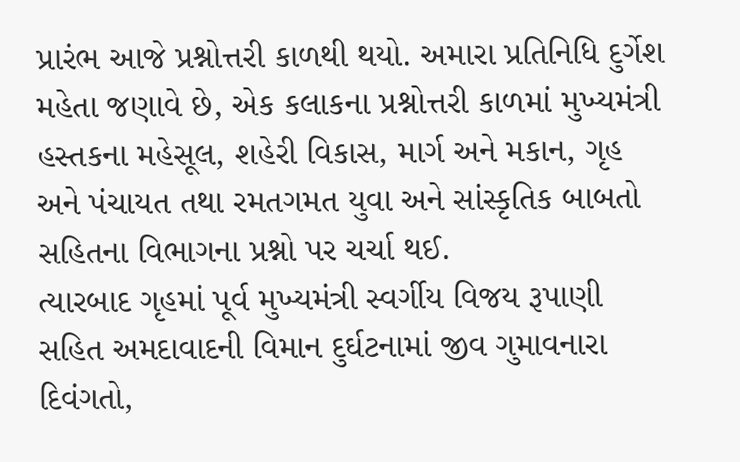પ્રારંભ આજે પ્રશ્નોત્તરી કાળથી થયો. અમારા પ્રતિનિધિ દુર્ગેશ મહેતા જણાવે છે, એક કલાકના પ્રશ્નોત્તરી કાળમાં મુખ્યમંત્રી હસ્તકના મહેસૂલ, શહેરી વિકાસ, માર્ગ અને મકાન, ગૃહ અને પંચાયત તથા રમતગમત યુવા અને સાંસ્કૃતિક બાબતો સહિતના વિભાગના પ્રશ્નો પર ચર્ચા થઈ.
ત્યારબાદ ગૃહમાં પૂર્વ મુખ્યમંત્રી સ્વર્ગીય વિજય રૂપાણી સહિત અમદાવાદની વિમાન દુર્ઘટનામાં જીવ ગુમાવનારા દિવંગતો,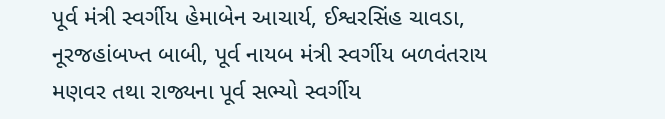પૂર્વ મંત્રી સ્વર્ગીય હેમાબેન આચાર્ય, ઈશ્વરસિંહ ચાવડા, નૂરજહાંબખ્ત બાબી, પૂર્વ નાયબ મંત્રી સ્વર્ગીય બળવંતરાય મણવર તથા રાજ્યના પૂર્વ સભ્યો સ્વર્ગીય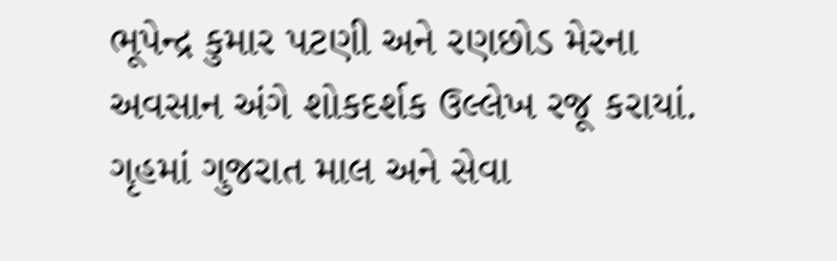ભૂપેન્દ્ર કુમાર પટણી અને રણછોડ મેરના અવસાન અંગે શોકદર્શક ઉલ્લેખ રજૂ કરાયાં.
ગૃહમાં ગુજરાત માલ અને સેવા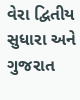વેરા દ્વિતીય સુધારા અને ગુજરાત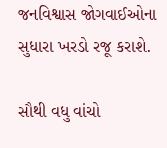જનવિશ્વાસ જોગવાઈઓના સુધારા ખરડો રજૂ કરાશે.

સૌથી વધુ વાંચો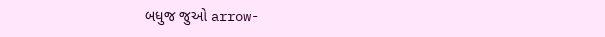બધુજ જુઓ arrow-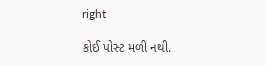right

કોઈ પોસ્ટ મળી નથી.